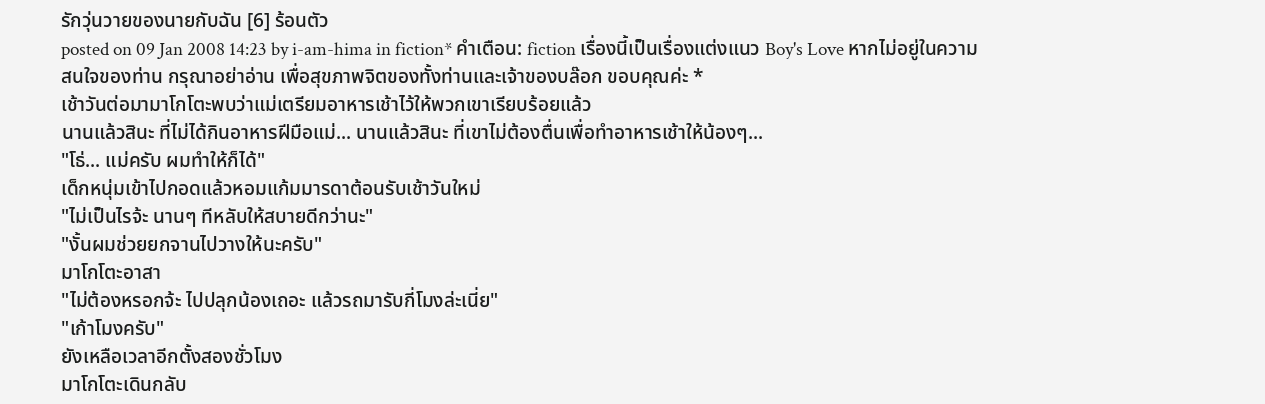รักวุ่นวายของนายกับฉัน [6] ร้อนตัว
posted on 09 Jan 2008 14:23 by i-am-hima in fiction* คำเตือน: fiction เรื่องนี้เป็นเรื่องแต่งแนว Boy's Love หากไม่อยู่ในความสนใจของท่าน กรุณาอย่าอ่าน เพื่อสุขภาพจิตของทั้งท่านและเจ้าของบล๊อก ขอบคุณค่ะ *
เช้าวันต่อมามาโกโตะพบว่าแม่เตรียมอาหารเช้าไว้ให้พวกเขาเรียบร้อยแล้ว
นานแล้วสินะ ที่ไม่ได้กินอาหารฝีมือแม่... นานแล้วสินะ ที่เขาไม่ต้องตื่นเพื่อทำอาหารเช้าให้น้องๆ...
"โธ่... แม่ครับ ผมทำให้ก็ได้"
เด็กหนุ่มเข้าไปกอดแล้วหอมแก้มมารดาต้อนรับเช้าวันใหม่
"ไม่เป็นไรจ้ะ นานๆ ทีหลับให้สบายดีกว่านะ"
"งั้นผมช่วยยกจานไปวางให้นะครับ"
มาโกโตะอาสา
"ไม่ต้องหรอกจ้ะ ไปปลุกน้องเถอะ แล้วรถมารับกี่โมงล่ะเนี่ย"
"เก้าโมงครับ"
ยังเหลือเวลาอีกตั้งสองชั่วโมง
มาโกโตะเดินกลับ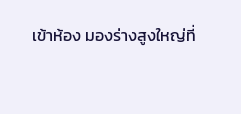เข้าห้อง มองร่างสูงใหญ่ที่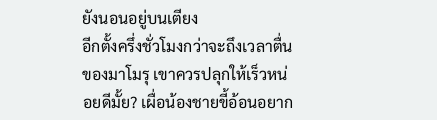ยังนอนอยู่บนเตียง
อีกตั้งครึ่งชั่วโมงกว่าจะถึงเวลาตื่นของมาโมรุ เขาควรปลุกให้เร็วหน่อยดีมั้ย? เผื่อน้องชายขี้อ้อนอยาก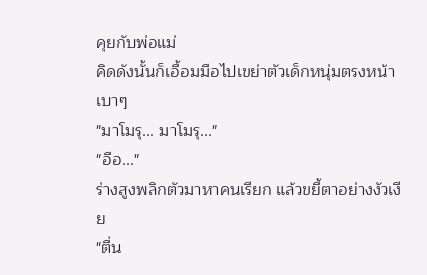คุยกับพ่อแม่
คิดดังนั้นก็เอื้อมมือไปเขย่าตัวเด็กหนุ่มตรงหน้าเบาๆ
"มาโมรุ... มาโมรุ..."
"อือ..."
ร่างสูงพลิกตัวมาหาคนเรียก แล้วขยี้ตาอย่างงัวเงีย
"ตื่น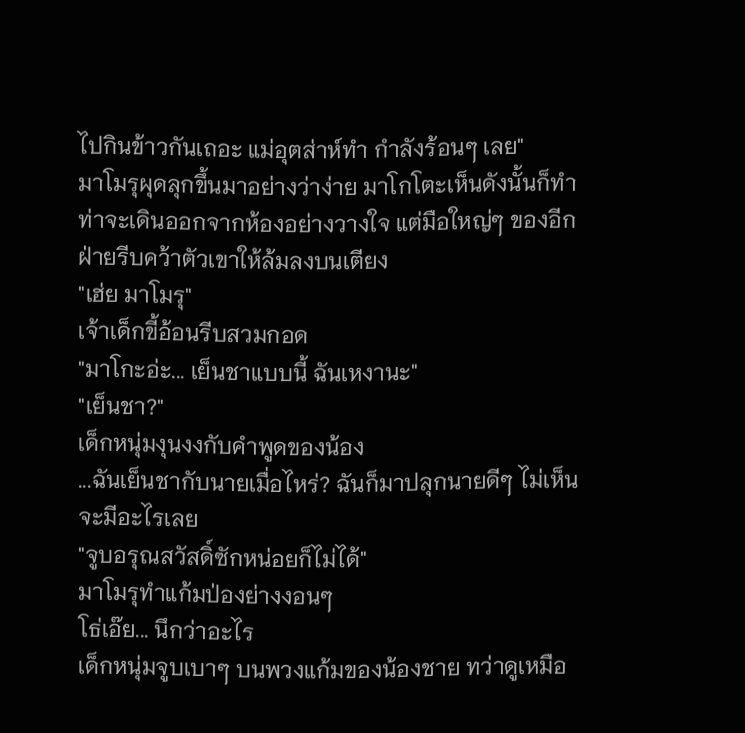ไปกินข้าวกันเถอะ แม่อุตส่าห์ทำ กำลังร้อนๆ เลย"
มาโมรุผุดลุกขึ้นมาอย่างว่าง่าย มาโกโตะเห็นดังนั้นก็ทำท่าจะเดินออกจากห้องอย่างวางใจ แต่มือใหญ่ๆ ของอีกฝ่ายรีบคว้าตัวเขาให้ล้มลงบนเตียง
"เฮ่ย มาโมรุ"
เจ้าเด็กขี้อ้อนรีบสวมกอด
"มาโกะอ่ะ... เย็นชาแบบนี้ ฉันเหงานะ"
"เย็นชา?"
เด็กหนุ่มงุนงงกับคำพูดของน้อง
...ฉันเย็นชากับนายเมื่อไหร่? ฉันก็มาปลุกนายดีๆ ไม่เห็นจะมีอะไรเลย
"จูบอรุณสวัสดิ์ซักหน่อยก็ไม่ได้"
มาโมรุทำแก้มป่องย่างงอนๆ
โธ่เอ๊ย... นึกว่าอะไร
เด็กหนุ่มจูบเบาๆ บนพวงแก้มของน้องชาย ทว่าดูเหมือ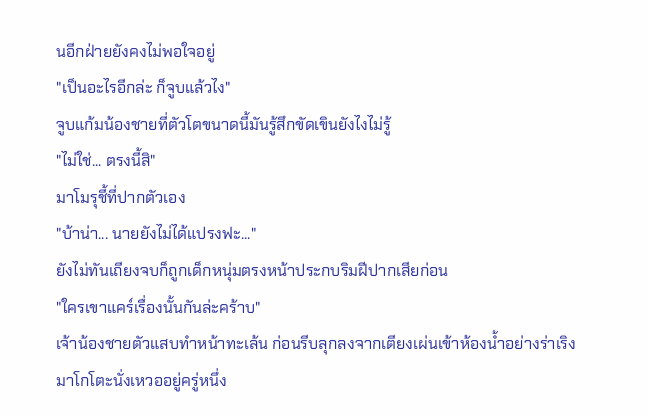นอีกฝ่ายยังคงไม่พอใจอยู่
"เป็นอะไรอีกล่ะ ก็จูบแล้วไง"
จูบแก้มน้องชายที่ตัวโตขนาดนี้มันรู้สึกขัดเขินยังไงไม่รู้
"ไม่ใช่... ตรงนี้สิ"
มาโมรุชี้ที่ปากตัวเอง
"บ้าน่า... นายยังไม่ได้แปรงฟะ..."
ยังไม่ทันเถียงจบก็ถูกเด็กหนุ่มตรงหน้าประกบริมฝีปากเสียก่อน
"ใครเขาแคร์เรื่องนั้นกันล่ะคร้าบ"
เจ้าน้องชายตัวแสบทำหน้าทะเล้น ก่อนรีบลุกลงจากเตียงเผ่นเข้าห้องน้ำอย่างร่าเริง
มาโกโตะนั่งเหวออยู่ครู่หนึ่ง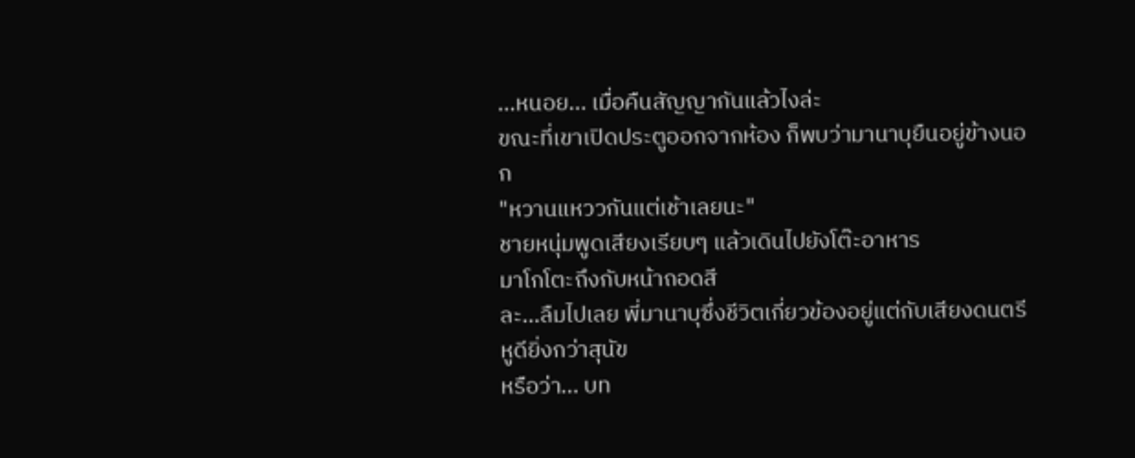...หนอย... เมื่อคืนสัญญากันแล้วไงล่ะ
ขณะที่เขาเปิดประตูออกจากห้อง ก็พบว่ามานาบุยืนอยู่ข้างนอก
"หวานแหววกันแต่เช้าเลยนะ"
ชายหนุ่มพูดเสียงเรียบๆ แล้วเดินไปยังโต๊ะอาหาร
มาโกโตะถึงกับหน้าถอดสี
ละ...ลืมไปเลย พี่มานาบุซึ่งชีวิตเกี่ยวข้องอยู่แต่กับเสียงดนตรี หูดียิ่งกว่าสุนัข
หรือว่า... บท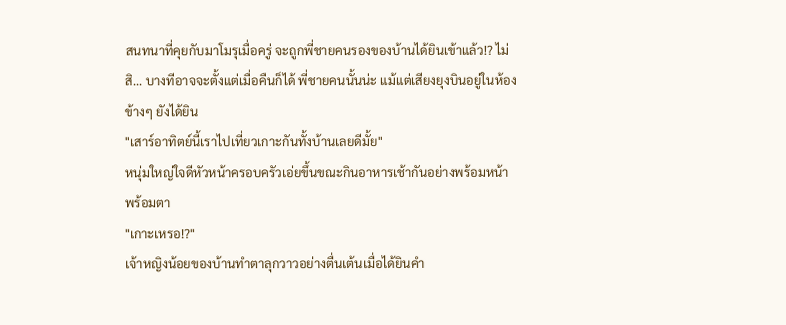สนทนาที่คุยกับมาโมรุเมื่อครู่ จะถูกพี่ชายคนรองของบ้านได้ยินเข้าแล้ว!? ไม่สิ... บางทีอาจจะตั้งแต่เมื่อคืนก็ได้ พี่ชายคนนั้นน่ะ แม้แต่เสียงยุงบินอยู่ในห้องข้างๆ ยังได้ยิน
"เสาร์อาทิตย์นี้เราไปเที่ยวเกาะกันทั้งบ้านเลยดีมั้ย"
หนุ่มใหญ่ใจดีหัวหน้าครอบครัวเอ่ยขึ้นขณะกินอาหารเช้ากันอย่างพร้อมหน้าพร้อมตา
"เกาะเหรอ!?"
เจ้าหญิงน้อยของบ้านทำตาลุกวาวอย่างตื่นเต้นเมื่อได้ยินคำ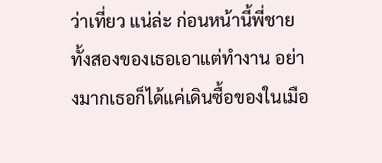ว่าเที่ยว แน่ล่ะ ก่อนหน้านี้พี่ชายทั้งสองของเธอเอาแต่ทำงาน อย่างมากเธอก็ได้แค่เดินซื้อของในเมือ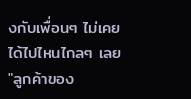งกับเพื่อนๆ ไม่เคยได้ไปไหนไกลๆ เลย
"ลูกค้าของ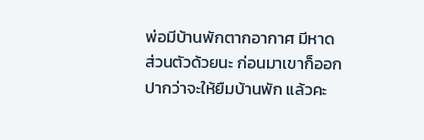พ่อมีบ้านพักตากอากาศ มีหาดส่วนตัวด้วยนะ ก่อนมาเขาก็ออกปากว่าจะให้ยืมบ้านพัก แล้วคะ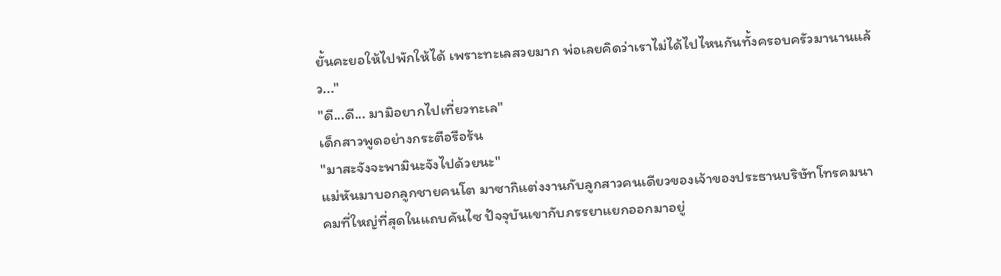ยั้นคะยอให้ไปพักให้ได้ เพราะทะเลสวยมาก พ่อเลยคิดว่าเราไม่ได้ไปไหนกันทั้งครอบครัวมานานแล้ว..."
"ดี...ดี... มามิอยากไปเที่ยวทะเล"
เด็กสาวพูดอย่างกระตือรือร้น
"มาสะจังจะพามินะจังไปด้วยนะ"
แม่หันมาบอกลูกชายคนโต มาซากิแต่งงานกับลูกสาวคนเดียวของเจ้าของประธานบริษัทโทรคมนาคมที่ใหญ่ที่สุดในแถบคันไซ ปัจจุบันเขากับภรรยาแยกออกมาอยู่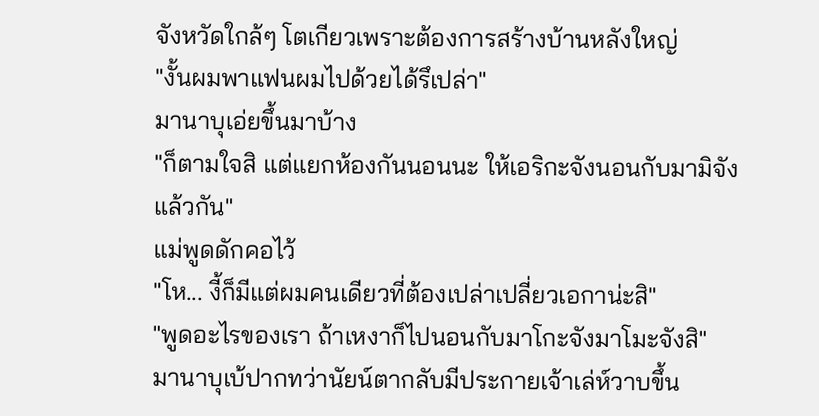จังหวัดใกล้ๆ โตเกียวเพราะต้องการสร้างบ้านหลังใหญ่
"งั้นผมพาแฟนผมไปด้วยได้รึเปล่า"
มานาบุเอ่ยขึ้นมาบ้าง
"ก็ตามใจสิ แต่แยกห้องกันนอนนะ ให้เอริกะจังนอนกับมามิจังแล้วกัน"
แม่พูดดักคอไว้
"โห... งี้ก็มีแต่ผมคนเดียวที่ต้องเปล่าเปลี่ยวเอกาน่ะสิ"
"พูดอะไรของเรา ถ้าเหงาก็ไปนอนกับมาโกะจังมาโมะจังสิ"
มานาบุเบ้ปากทว่านัยน์ตากลับมีประกายเจ้าเล่ห์วาบขึ้น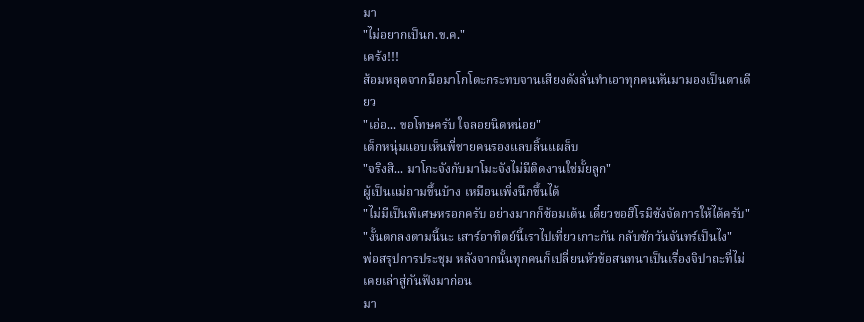มา
"ไม่อยากเป็นก.ข.ค."
เคร้ง!!!
ส้อมหลุดจากมือมาโกโตะกระทบจานเสียงดังลั่นทำเอาทุกคนหันมามองเป็นตาเดียว
"เอ่อ... ขอโทษครับ ใจลอยนิดหน่อย"
เด็กหนุ่มแอบเห็นพี่ชายคนรองแลบลิ้นแผล็บ
"จริงสิ... มาโกะจังกับมาโมะจังไม่มีติดงานใช่มั้ยลูก"
ผู้เป็นแม่ถามขึ้นบ้าง เหมือนเพิ่งนึกขึ้นได้
"ไม่มีเป็นพิเศษหรอกครับ อย่างมากก็ซ้อมเต้น เดี๋ยวขอฮิโรมิซังจัดการให้ได้ครับ"
"งั้นตกลงตามนี้นะ เสาร์อาทิตย์นี้เราไปเที่ยวเกาะกัน กลับซักวันจันทร์เป็นไง"
พ่อสรุปการประชุม หลังจากนั้นทุกคนก็เปลี่ยนหัวข้อสนทนาเป็นเรื่องจิปาถะที่ไม่เคยเล่าสู่กันฟังมาก่อน
มา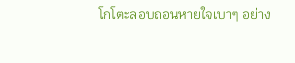โกโตะลอบถอนหายใจเบาๆ อย่าง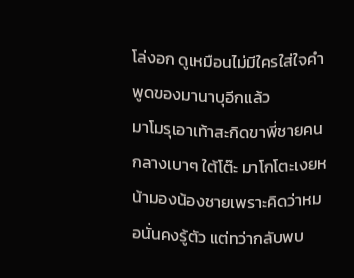โล่งอก ดูเหมือนไม่มีใครใส่ใจคำพูดของมานาบุอีกแล้ว
มาโมรุเอาเท้าสะกิดขาพี่ชายคนกลางเบาๆ ใต้โต๊ะ มาโกโตะเงยหน้ามองน้องชายเพราะคิดว่าหมอนั่นคงรู้ตัว แต่ทว่ากลับพบ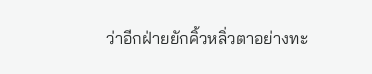ว่าอีกฝ่ายยักคิ้วหลิ่วตาอย่างทะ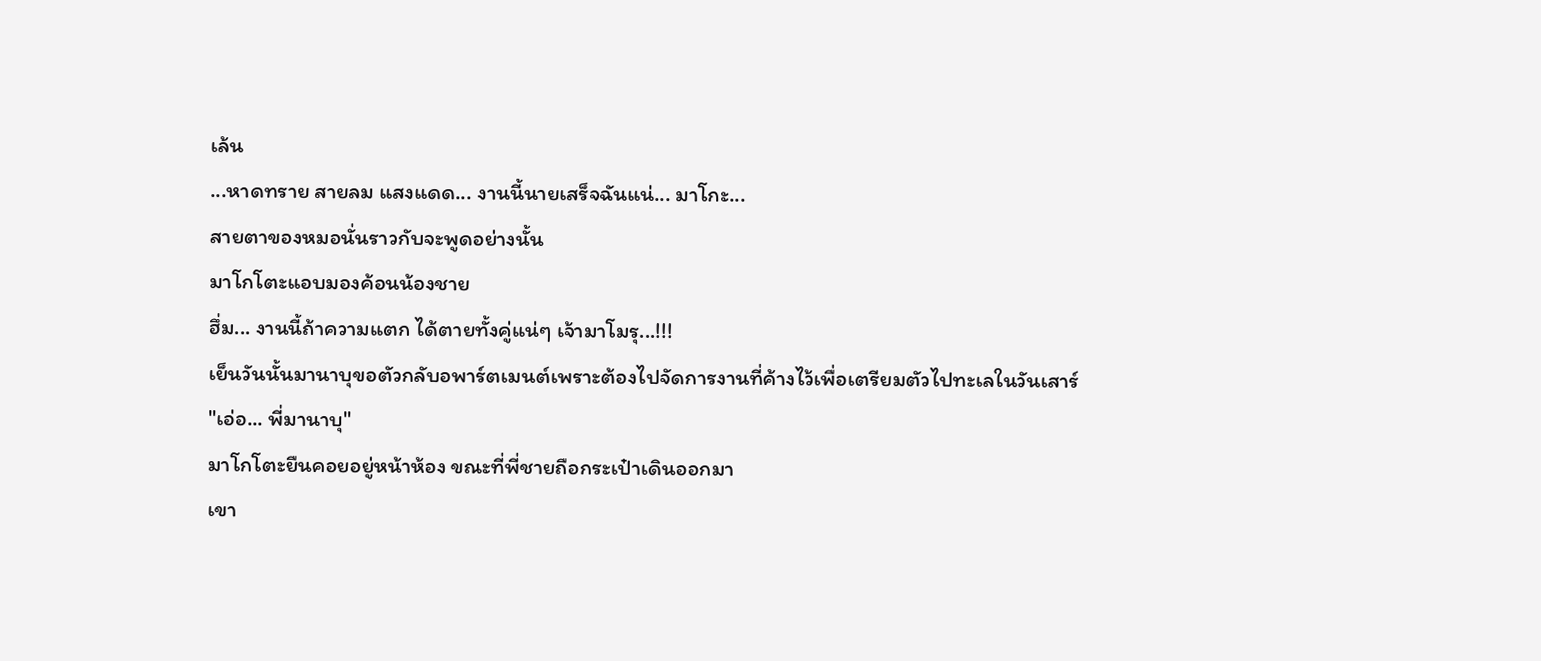เล้น
...หาดทราย สายลม แสงแดด... งานนี้นายเสร็จฉันแน่... มาโกะ...
สายตาของหมอนั่นราวกับจะพูดอย่างนั้น
มาโกโตะแอบมองค้อนน้องชาย
ฮึ่ม... งานนี้ถ้าความแตก ได้ตายทั้งคู่แน่ๆ เจ้ามาโมรุ...!!!
เย็นวันนั้นมานาบุขอตัวกลับอพาร์ตเมนต์เพราะต้องไปจัดการงานที่ค้างไว้เพื่อเตรียมตัวไปทะเลในวันเสาร์
"เอ่อ... พี่มานาบุ"
มาโกโตะยืนคอยอยู่หน้าห้อง ขณะที่พี่ชายถือกระเป๋าเดินออกมา
เขา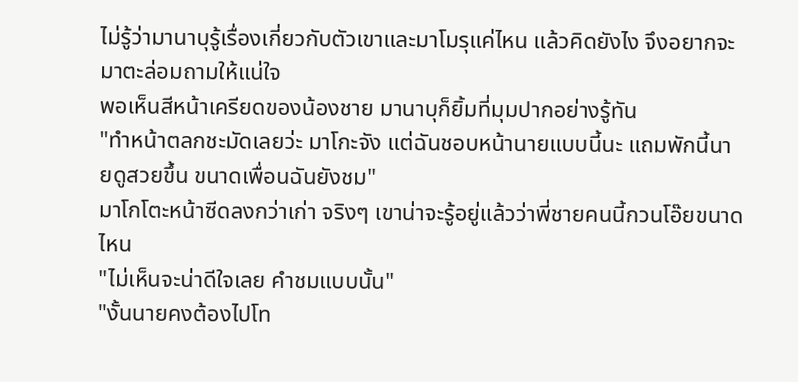ไม่รู้ว่ามานาบุรู้เรื่องเกี่ยวกับตัวเขาและมาโมรุแค่ไหน แล้วคิดยังไง จึงอยากจะมาตะล่อมถามให้แน่ใจ
พอเห็นสีหน้าเครียดของน้องชาย มานาบุก็ยิ้มที่มุมปากอย่างรู้ทัน
"ทำหน้าตลกชะมัดเลยว่ะ มาโกะจัง แต่ฉันชอบหน้านายแบบนี้นะ แถมพักนี้นายดูสวยขึ้น ขนาดเพื่อนฉันยังชม"
มาโกโตะหน้าซีดลงกว่าเก่า จริงๆ เขาน่าจะรู้อยู่แล้วว่าพี่ชายคนนี้กวนโอ๊ยขนาดไหน
"ไม่เห็นจะน่าดีใจเลย คำชมแบบนั้น"
"งั้นนายคงต้องไปโท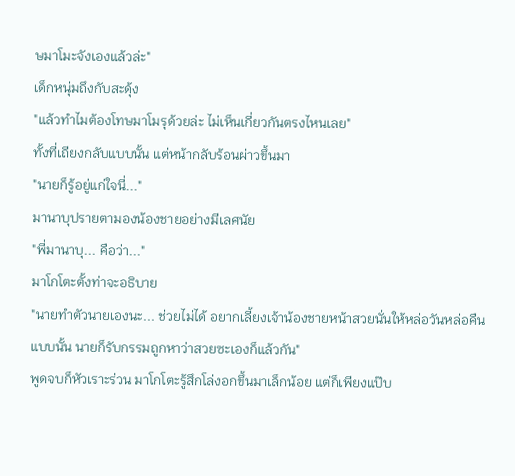ษมาโมะจังเองแล้วล่ะ"
เด็กหนุ่มถึงกับสะดุ้ง
"แล้วทำไมต้องโทษมาโมรุด้วยล่ะ ไม่เห็นเกี่ยวกันตรงไหนเลย"
ทั้งที่เถียงกลับแบบนั้น แต่หน้ากลับร้อนผ่าวขึ้นมา
"นายก็รู้อยู่แก่ใจนี่..."
มานาบุปรายตามองน้องชายอย่างมีเลศนัย
"พี่มานาบุ... คือว่า..."
มาโกโตะตั้งท่าจะอธิบาย
"นายทำตัวนายเองนะ... ช่วยไม่ได้ อยากเลี้ยงเจ้าน้องชายหน้าสวยนั่นให้หล่อวันหล่อคืนแบบนั้น นายก็รับกรรมถูกหาว่าสวยซะเองก็แล้วกัน"
พูดจบก็หัวเราะร่วน มาโกโตะรู้สึกโล่งอกขึ้นมาเล็กน้อย แต่ก็เพียงแป๊บ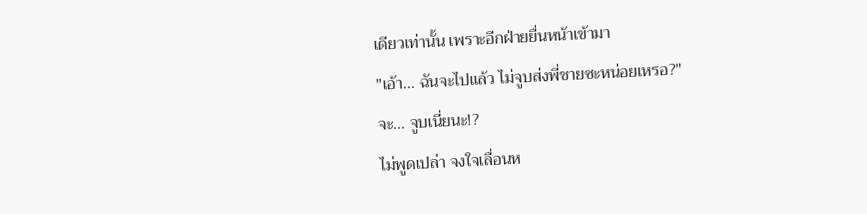เดียวเท่านั้น เพราะอีกฝ่ายยื่นหน้าเข้ามา
"เอ้า... ฉันจะไปแล้ว ไม่จูบส่งพี่ชายซะหน่อยเหรอ?"
จะ... จูบเนี่ยนะ!?
ไม่พูดเปล่า จงใจเลื่อนห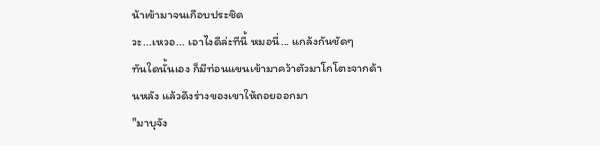น้าเข้ามาจนเกือบประชิด
วะ...เหวอ... เอาไงดีล่ะทีนี้ หมอนี่... แกล้งกันชัดๆ
ทันใดนั้นเอง ก็มีท่อนแขนเข้ามาคว้าตัวมาโกโตะจากด้านหลัง แล้วดึงร่างของเขาให้ถอยออกมา
"มาบุจัง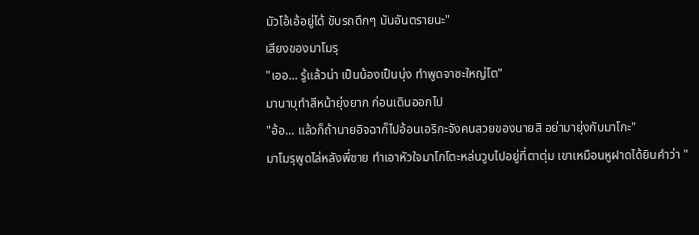มัวโอ้เอ้อยู่ได้ ขับรถดึกๆ มันอันตรายนะ"
เสียงของมาโมรุ
"เออ... รู้แล้วน่า เป็นน้องเป็นนุ่ง ทำพูดจาซะใหญ่โต"
มานาบุทำสีหน้ายุ่งยาก ก่อนเดินออกไป
"อ้อ... แล้วก็ถ้านายอิจฉาก็ไปอ้อนเอริกะจังคนสวยของนายสิ อย่ามายุ่งกับมาโกะ"
มาโมรุพูดไล่หลังพี่ชาย ทำเอาหัวใจมาโกโตะหล่นวูบไปอยู่ที่ตาตุ่ม เขาเหมือนหูฝาดได้ยินคำว่า "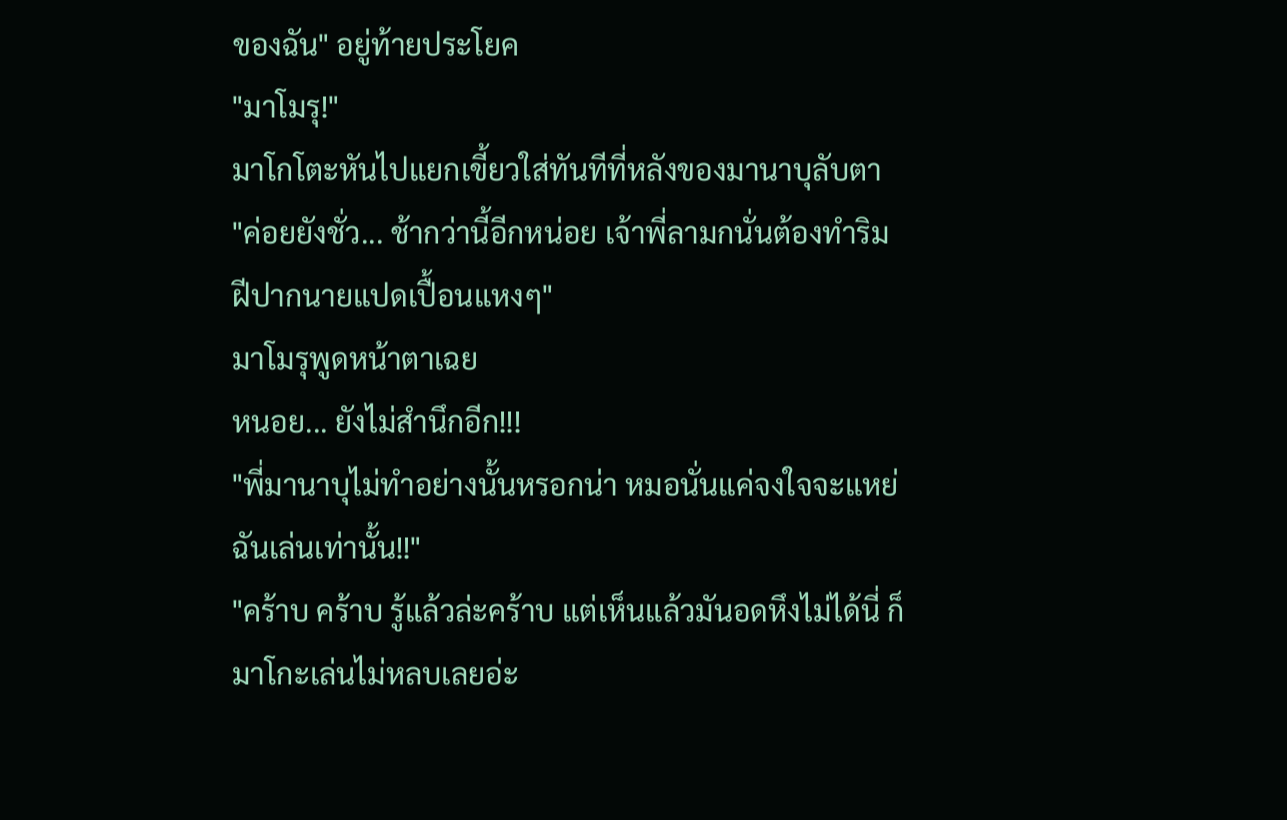ของฉัน" อยู่ท้ายประโยค
"มาโมรุ!"
มาโกโตะหันไปแยกเขี้ยวใส่ทันทีที่หลังของมานาบุลับตา
"ค่อยยังชั่ว... ช้ากว่านี้อีกหน่อย เจ้าพี่ลามกนั่นต้องทำริมฝีปากนายแปดเปื้อนแหงๆ"
มาโมรุพูดหน้าตาเฉย
หนอย... ยังไม่สำนึกอีก!!!
"พี่มานาบุไม่ทำอย่างนั้นหรอกน่า หมอนั่นแค่จงใจจะแหย่ฉันเล่นเท่านั้น!!"
"คร้าบ คร้าบ รู้แล้วล่ะคร้าบ แต่เห็นแล้วมันอดหึงไม่ได้นี่ ก็มาโกะเล่นไม่หลบเลยอ่ะ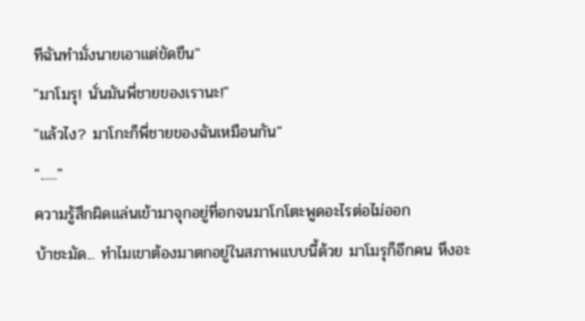ทีฉันทำมั่งนายเอาแต่ขัดขืน"
"มาโมรุ! นั่นมันพี่ชายของเรานะ!"
"แล้วไง? มาโกะก็พี่ชายของฉันเหมือนกัน"
"......"
ความรู้สึกผิดแล่นเข้ามาจุกอยู่ที่อกจนมาโกโตะพูดอะไรต่อไม่ออก
บ้าชะมัด... ทำไมเขาต้องมาตกอยู่ในสภาพแบบนี้ด้วย มาโมรุก็อีกคน หึงอะ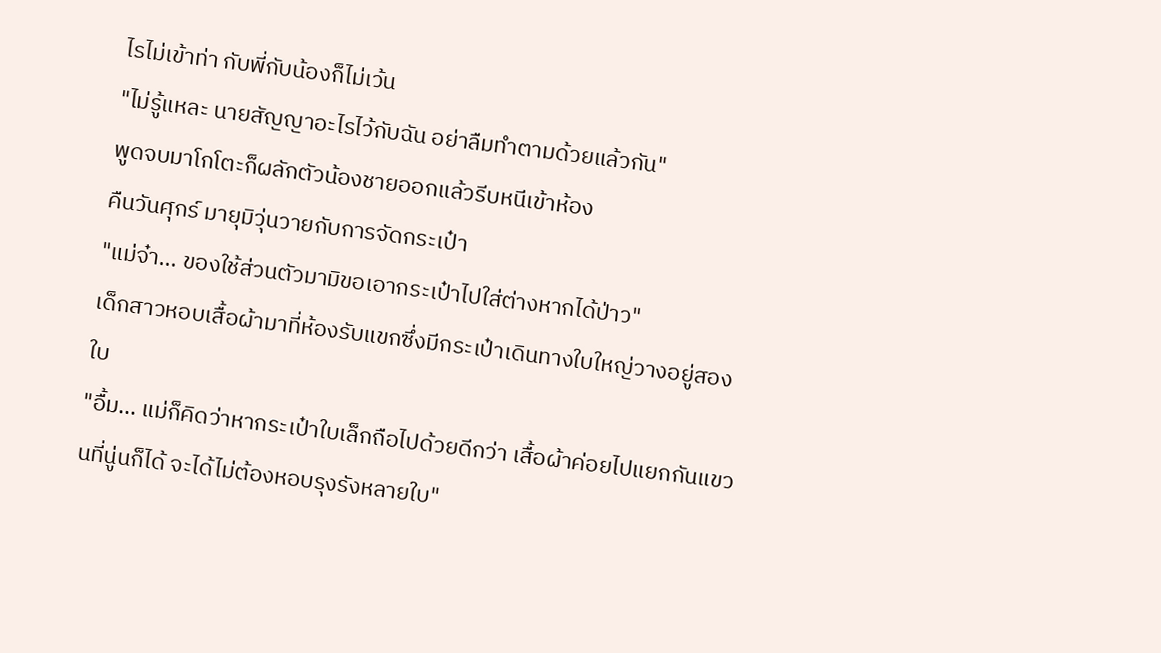ไรไม่เข้าท่า กับพี่กับน้องก็ไม่เว้น
"ไม่รู้แหละ นายสัญญาอะไรไว้กับฉัน อย่าลืมทำตามด้วยแล้วกัน"
พูดจบมาโกโตะก็ผลักตัวน้องชายออกแล้วรีบหนีเข้าห้อง
คืนวันศุกร์ มายุมิวุ่นวายกับการจัดกระเป๋า
"แม่จ๋า... ของใช้ส่วนตัวมามิขอเอากระเป๋าไปใส่ต่างหากได้ป่าว"
เด็กสาวหอบเสื้อผ้ามาที่ห้องรับแขกซึ่งมีกระเป๋าเดินทางใบใหญ่วางอยู่สองใบ
"อื้ม... แม่ก็คิดว่าหากระเป๋าใบเล็กถือไปด้วยดีกว่า เสื้อผ้าค่อยไปแยกกันแขวนที่นู่นก็ได้ จะได้ไม่ต้องหอบรุงรังหลายใบ"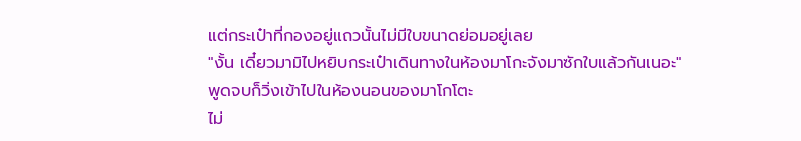แต่กระเป๋าที่กองอยู่แถวนั้นไม่มีใบขนาดย่อมอยู่เลย
"งั้น เดี๋ยวมามิไปหยิบกระเป๋าเดินทางในห้องมาโกะจังมาซักใบแล้วกันเนอะ"
พูดจบก็วิ่งเข้าไปในห้องนอนของมาโกโตะ
ไม่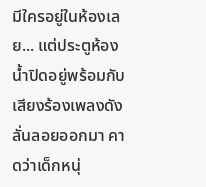มีใครอยู่ในห้องเลย... แต่ประตูห้องน้ำปิดอยู่พร้อมกับเสียงร้องเพลงดังลั่นลอยออกมา คาดว่าเด็กหนุ่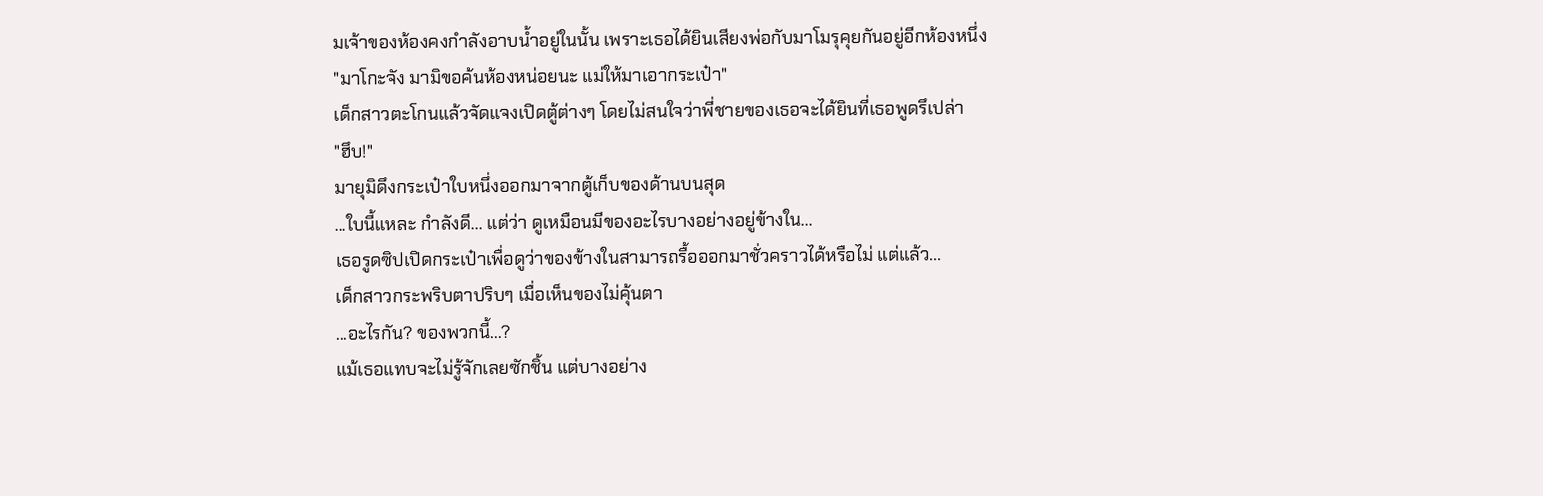มเจ้าของห้องคงกำลังอาบน้ำอยู่ในนั้น เพราะเธอได้ยินเสียงพ่อกับมาโมรุคุยกันอยู่อีกห้องหนึ่ง
"มาโกะจัง มามิขอค้นห้องหน่อยนะ แม่ให้มาเอากระเป๋า"
เด็กสาวตะโกนแล้วจัดแจงเปิดตู้ต่างๆ โดยไม่สนใจว่าพี่ชายของเธอจะได้ยินที่เธอพูดรึเปล่า
"ฮึบ!"
มายุมิดึงกระเป๋าใบหนึ่งออกมาจากตู้เก็บของด้านบนสุด
...ใบนี้แหละ กำลังดี... แต่ว่า ดูเหมือนมีของอะไรบางอย่างอยู่ข้างใน...
เธอรูดซิปเปิดกระเป๋าเพื่อดูว่าของข้างในสามารถรื้อออกมาชั่วคราวได้หรือไม่ แต่แล้ว...
เด็กสาวกระพริบตาปริบๆ เมื่อเห็นของไม่คุ้นตา
...อะไรกัน? ของพวกนี้...?
แม้เธอแทบจะไม่รู้จักเลยซักชิ้น แต่บางอย่าง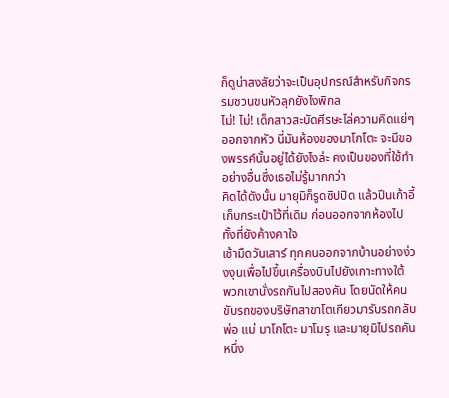ก็ดูน่าสงสัยว่าจะเป็นอุปกรณ์สำหรับกิจกรรมชวนขนหัวลุกยังไงพิกล
ไม่! ไม่! เด็กสาวสะบัดศีรษะไล่ความคิดแย่ๆ ออกจากหัว นี่มันห้องของมาโกโตะ จะมีของพรรค์นั้นอยู่ได้ยังไงล่ะ คงเป็นของที่ใช้ทำอย่างอื่นซึ่งเธอไม่รู้มากกว่า
คิดได้ดังนั้น มายุมิก็รูดซิปปิด แล้วปีนเก้าอี้เก็บกระเป๋าไว้ที่เดิม ก่อนออกจากห้องไปทั้งที่ยังค้างคาใจ
เช้ามืดวันเสาร์ ทุกคนออกจากบ้านอย่างง่วงงุนเพื่อไปขึ้นเครื่องบินไปยังเกาะทางใต้
พวกเขานั่งรถกันไปสองคัน โดยนัดให้คนขับรถของบริษัทสาขาโตเกียวมารับรถกลับ
พ่อ แม่ มาโกโตะ มาโมรุ และมายุมิไปรถคันหนึ่ง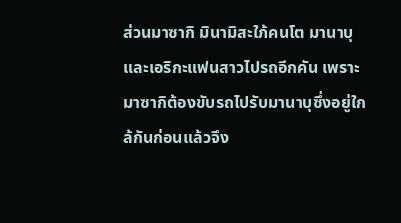ส่วนมาซากิ มินามิสะใภ้คนโต มานาบุและเอริกะแฟนสาวไปรถอีกคัน เพราะมาซากิต้องขับรถไปรับมานาบุซึ่งอยู่ใกล้กันก่อนแล้วจึง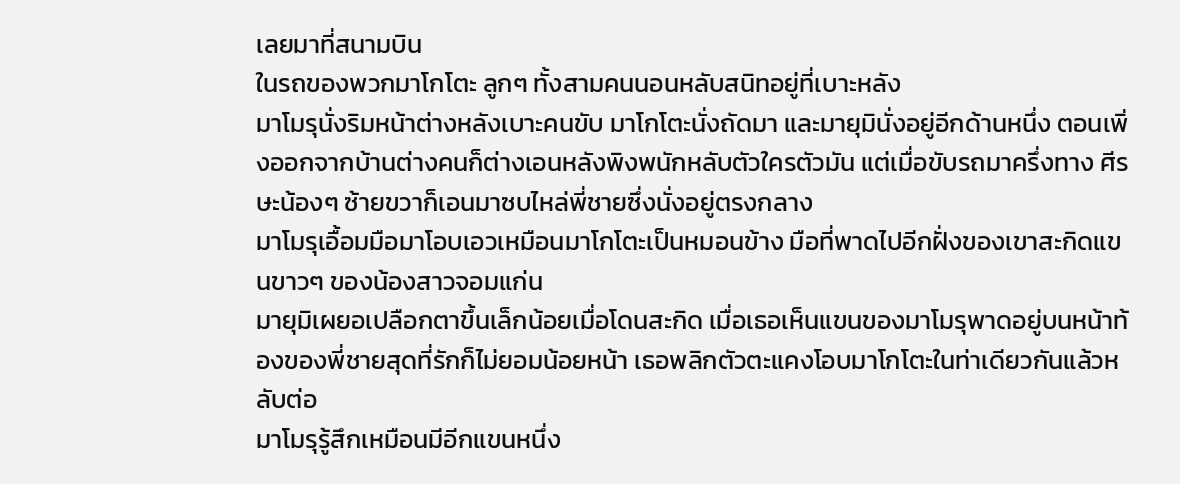เลยมาที่สนามบิน
ในรถของพวกมาโกโตะ ลูกๆ ทั้งสามคนนอนหลับสนิทอยู่ที่เบาะหลัง
มาโมรุนั่งริมหน้าต่างหลังเบาะคนขับ มาโกโตะนั่งถัดมา และมายุมินั่งอยู่อีกด้านหนึ่ง ตอนเพิ่งออกจากบ้านต่างคนก็ต่างเอนหลังพิงพนักหลับตัวใครตัวมัน แต่เมื่อขับรถมาครึ่งทาง ศีรษะน้องๆ ซ้ายขวาก็เอนมาซบไหล่พี่ชายซึ่งนั่งอยู่ตรงกลาง
มาโมรุเอื้อมมือมาโอบเอวเหมือนมาโกโตะเป็นหมอนข้าง มือที่พาดไปอีกฝั่งของเขาสะกิดแขนขาวๆ ของน้องสาวจอมแก่น
มายุมิเผยอเปลือกตาขึ้นเล็กน้อยเมื่อโดนสะกิด เมื่อเธอเห็นแขนของมาโมรุพาดอยู่บนหน้าท้องของพี่ชายสุดที่รักก็ไม่ยอมน้อยหน้า เธอพลิกตัวตะแคงโอบมาโกโตะในท่าเดียวกันแล้วหลับต่อ
มาโมรุรู้สึกเหมือนมีอีกแขนหนึ่ง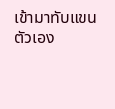เข้ามาทับแขนตัวเอง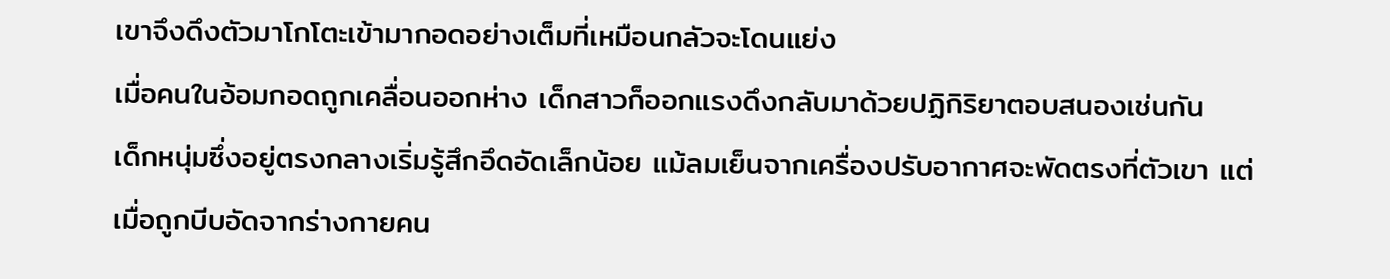เขาจึงดึงตัวมาโกโตะเข้ามากอดอย่างเต็มที่เหมือนกลัวจะโดนแย่ง
เมื่อคนในอ้อมกอดถูกเคลื่อนออกห่าง เด็กสาวก็ออกแรงดึงกลับมาด้วยปฏิกิริยาตอบสนองเช่นกัน
เด็กหนุ่มซึ่งอยู่ตรงกลางเริ่มรู้สึกอึดอัดเล็กน้อย แม้ลมเย็นจากเครื่องปรับอากาศจะพัดตรงที่ตัวเขา แต่เมื่อถูกบีบอัดจากร่างกายคน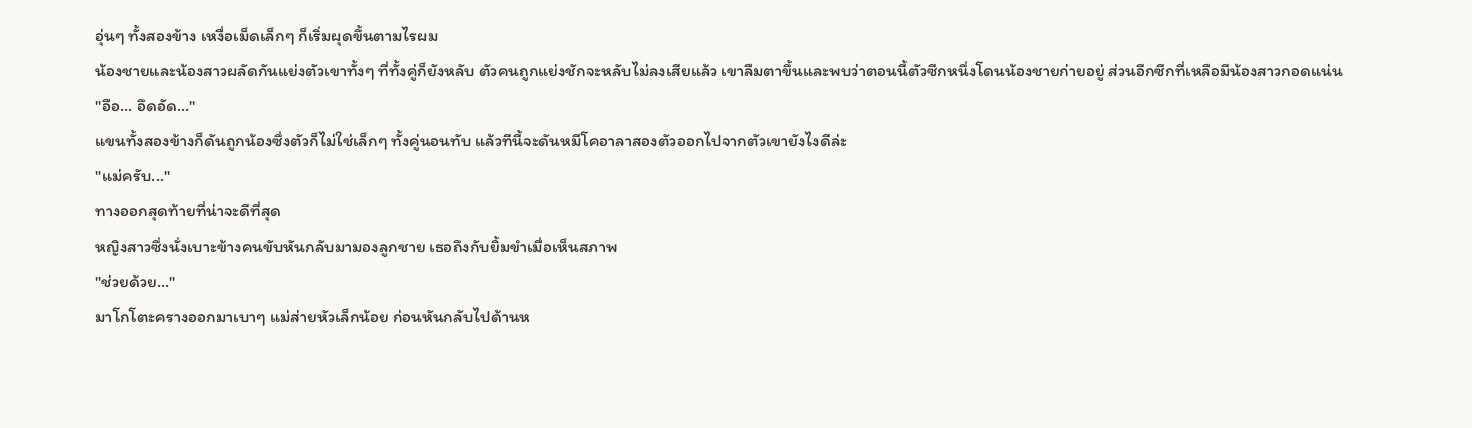อุ่นๆ ทั้งสองข้าง เหงื่อเม็ดเล็กๆ ก็เริ่มผุดขึ้นตามไรผม
น้องชายและน้องสาวผลัดกันแย่งตัวเขาทั้งๆ ที่ทั้งคู่ก็ยังหลับ ตัวคนถูกแย่งชักจะหลับไม่ลงเสียแล้ว เขาลืมตาขึ้นและพบว่าตอนนี้ตัวซีกหนึ่งโดนน้องชายก่ายอยู่ ส่วนอีกซีกที่เหลือมีน้องสาวกอดแน่น
"อือ... อึดอัด..."
แขนทั้งสองข้างก็ดันถูกน้องซึ่งตัวก็ไม่ใช่เล็กๆ ทั้งคู่นอนทับ แล้วทีนี้จะดันหมีโคอาลาสองตัวออกไปจากตัวเขายังไงดีล่ะ
"แม่ครับ..."
ทางออกสุดท้ายที่น่าจะดีที่สุด
หญิงสาวซึ่งนั่งเบาะข้างคนขับหันกลับมามองลูกชาย เธอถึงกับยิ้มขำเมื่อเห็นสภาพ
"ช่วยด้วย..."
มาโกโตะครางออกมาเบาๆ แม่ส่ายหัวเล็กน้อย ก่อนหันกลับไปด้านห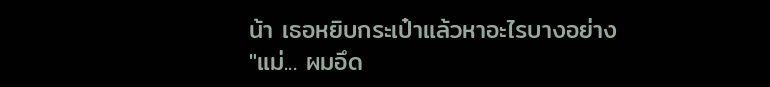น้า เธอหยิบกระเป๋าแล้วหาอะไรบางอย่าง
"แม่... ผมอึด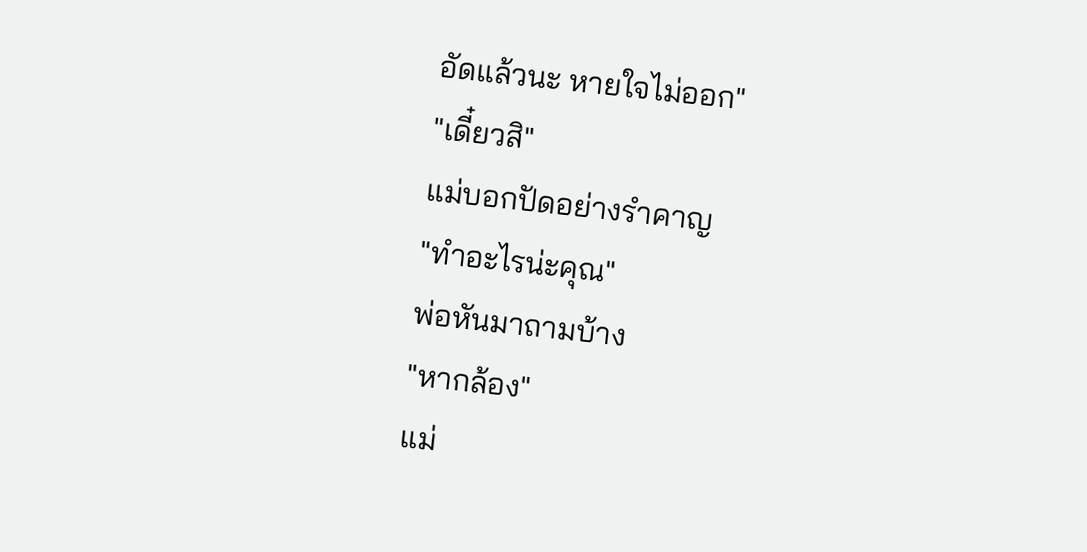อัดแล้วนะ หายใจไม่ออก"
"เดี๋ยวสิ"
แม่บอกปัดอย่างรำคาญ
"ทำอะไรน่ะคุณ"
พ่อหันมาถามบ้าง
"หากล้อง"
แม่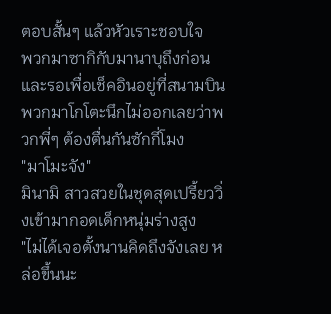ตอบสั้นๆ แล้วหัวเราะชอบใจ
พวกมาซากิกับมานาบุถึงก่อนและรอเพื่อเช็คอินอยู่ที่สนามบิน พวกมาโกโตะนึกไม่ออกเลยว่าพวกพี่ๆ ต้องตื่นกันซักกี่โมง
"มาโมะจัง"
มินามิ สาวสวยในชุดสุดเปรี้ยววิ่งเข้ามากอดเด็กหนุ่มร่างสูง
"ไม่ได้เจอตั้งนานคิดถึงจังเลย หล่อขึ้นนะ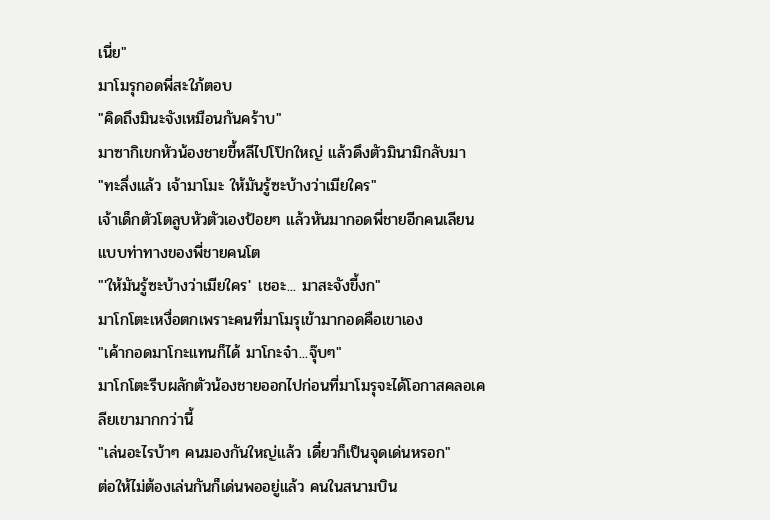เนี่ย"
มาโมรุกอดพี่สะใภ้ตอบ
"คิดถึงมินะจังเหมือนกันคร้าบ"
มาซากิเขกหัวน้องชายขี้หลีไปโป๊กใหญ่ แล้วดึงตัวมินามิกลับมา
"ทะลึ่งแล้ว เจ้ามาโมะ ให้มันรู้ซะบ้างว่าเมียใคร"
เจ้าเด็กตัวโตลูบหัวตัวเองป้อยๆ แล้วหันมากอดพี่ชายอีกคนเลียนแบบท่าทางของพี่ชายคนโต
"'ให้มันรู้ซะบ้างว่าเมียใคร' เชอะ... มาสะจังขี้งก"
มาโกโตะเหงื่อตกเพราะคนที่มาโมรุเข้ามากอดคือเขาเอง
"เค้ากอดมาโกะแทนก็ได้ มาโกะจ๋า...จุ๊บๆ"
มาโกโตะรีบผลักตัวน้องชายออกไปก่อนที่มาโมรุจะได้โอกาสคลอเคลียเขามากกว่านี้
"เล่นอะไรบ้าๆ คนมองกันใหญ่แล้ว เดี๋ยวก็เป็นจุดเด่นหรอก"
ต่อให้ไม่ต้องเล่นกันก็เด่นพออยู่แล้ว คนในสนามบิน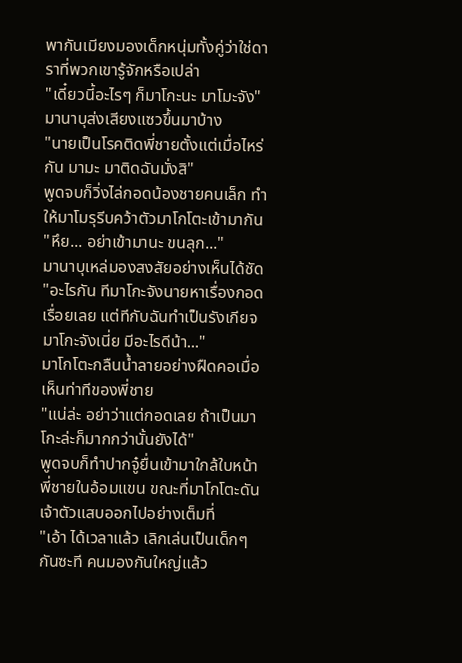พากันเมียงมองเด็กหนุ่มทั้งคู่ว่าใช่ดาราที่พวกเขารู้จักหรือเปล่า
"เดี๋ยวนี้อะไรๆ ก็มาโกะนะ มาโมะจัง"
มานาบุส่งเสียงแซวขึ้นมาบ้าง
"นายเป็นโรคติดพี่ชายตั้งแต่เมื่อไหร่กัน มามะ มาติดฉันมั่งสิ"
พูดจบก็วิ่งไล่กอดน้องชายคนเล็ก ทำให้มาโมรุรีบคว้าตัวมาโกโตะเข้ามากัน
"หึย... อย่าเข้ามานะ ขนลุก..."
มานาบุเหล่มองสงสัยอย่างเห็นได้ชัด
"อะไรกัน ทีมาโกะจังนายหาเรื่องกอดเรื่อยเลย แต่ทีกับฉันทำเป็นรังเกียจ มาโกะจังเนี่ย มีอะไรดีน้า..."
มาโกโตะกลืนน้ำลายอย่างฝืดคอเมื่อเห็นท่าทีของพี่ชาย
"แน่ล่ะ อย่าว่าแต่กอดเลย ถ้าเป็นมาโกะล่ะก็มากกว่านั้นยังได้"
พูดจบก็ทำปากจู๋ยื่นเข้ามาใกล้ใบหน้าพี่ชายในอ้อมแขน ขณะที่มาโกโตะดันเจ้าตัวแสบออกไปอย่างเต็มที่
"เอ้า ได้เวลาแล้ว เลิกเล่นเป็นเด็กๆ กันซะที คนมองกันใหญ่แล้ว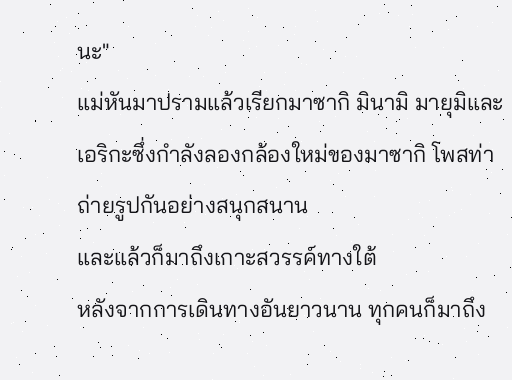นะ"
แม่หันมาปรามแล้วเรียกมาซากิ มินามิ มายุมิและเอริกะซึ่งกำลังลองกล้องใหม่ของมาซากิ โพสท่าถ่ายรูปกันอย่างสนุกสนาน
และแล้วก็มาถึงเกาะสวรรค์ทางใต้
หลังจากการเดินทางอันยาวนาน ทุกคนก็มาถึง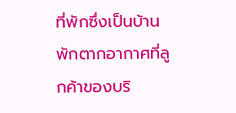ที่พักซึ่งเป็นบ้านพักตากอากาศที่ลูกค้าของบริ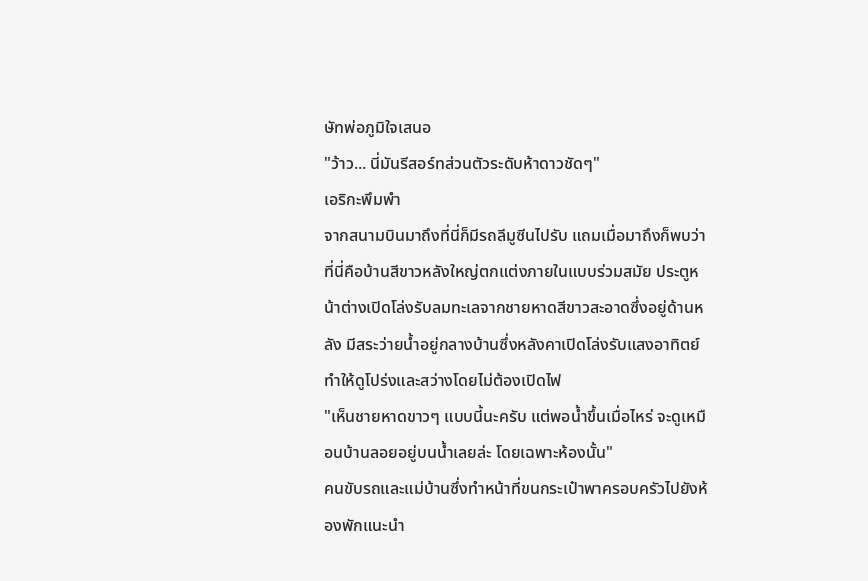ษัทพ่อภูมิใจเสนอ
"ว้าว... นี่มันรีสอร์ทส่วนตัวระดับห้าดาวชัดๆ"
เอริกะพึมพำ
จากสนามบินมาถึงที่นี่ก็มีรถลีมูซีนไปรับ แถมเมื่อมาถึงก็พบว่าที่นี่คือบ้านสีขาวหลังใหญ่ตกแต่งภายในแบบร่วมสมัย ประตูหน้าต่างเปิดโล่งรับลมทะเลจากชายหาดสีขาวสะอาดซึ่งอยู่ด้านหลัง มีสระว่ายน้ำอยู่กลางบ้านซึ่งหลังคาเปิดโล่งรับแสงอาทิตย์ ทำให้ดูโปร่งและสว่างโดยไม่ต้องเปิดไฟ
"เห็นชายหาดขาวๆ แบบนี้นะครับ แต่พอน้ำขึ้นเมื่อไหร่ จะดูเหมือนบ้านลอยอยู่บนน้ำเลยล่ะ โดยเฉพาะห้องนั้น"
คนขับรถและแม่บ้านซึ่งทำหน้าที่ขนกระเป๋าพาครอบครัวไปยังห้องพักแนะนำ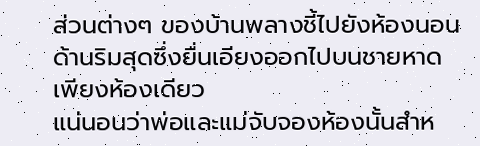ส่วนต่างๆ ของบ้านพลางชี้ไปยังห้องนอนด้านริมสุดซึ่งยื่นเอียงออกไปบนชายหาดเพียงห้องเดียว
แน่นอนว่าพ่อและแม่จับจองห้องนั้นสำห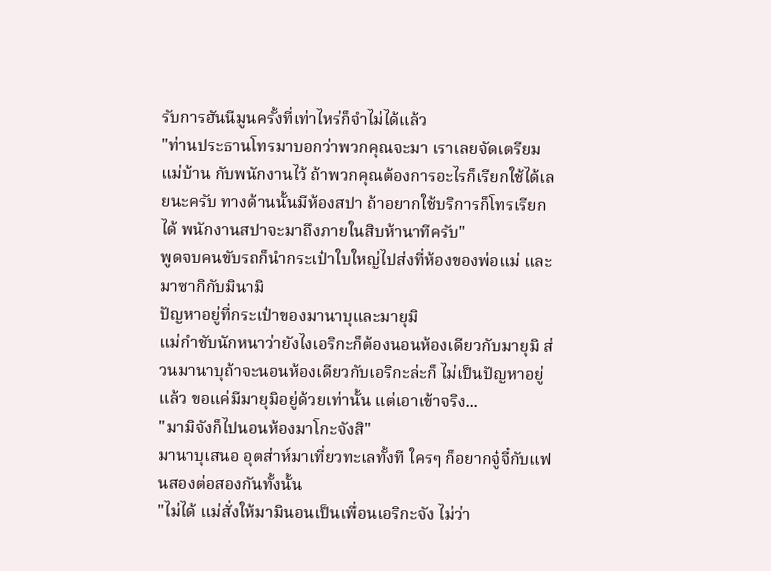รับการฮันนีมูนครั้งที่เท่าไหร่ก็จำไม่ได้แล้ว
"ท่านประธานโทรมาบอกว่าพวกคุณจะมา เราเลยจัดเตรียมแม่บ้าน กับพนักงานไว้ ถ้าพวกคุณต้องการอะไรก็เรียกใช้ได้เลยนะครับ ทางด้านนั้นมีห้องสปา ถ้าอยากใช้บริการก็โทรเรียกได้ พนักงานสปาจะมาถึงภายในสิบห้านาทีครับ"
พูดจบคนขับรถก็นำกระเป๋าใบใหญ่ไปส่งที่ห้องของพ่อแม่ และมาซากิกับมินามิ
ปัญหาอยู่ที่กระเป๋าของมานาบุและมายุมิ
แม่กำชับนักหนาว่ายังไงเอริกะก็ต้องนอนห้องเดียวกับมายุมิ ส่วนมานาบุถ้าจะนอนห้องเดียวกับเอริกะล่ะก็ ไม่เป็นปัญหาอยู่แล้ว ขอแค่มีมายุมิอยู่ด้วยเท่านั้น แต่เอาเข้าจริง...
"มามิจังก็ไปนอนห้องมาโกะจังสิ"
มานาบุเสนอ อุตส่าห์มาเที่ยวทะเลทั้งที ใครๆ ก็อยากจู๋จี๋กับแฟนสองต่อสองกันทั้งนั้น
"ไม่ได้ แม่สั่งให้มามินอนเป็นเพื่อนเอริกะจัง ไม่ว่า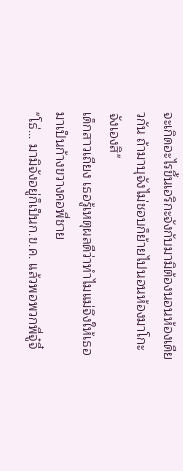จะเกิดอะไรขึ้นเอริกะจังกับมามิต้องนอนห้องเดียวกัน ถ้ามาบุจังไม่ชอบก็ย้ายไปนอนห้องมาโกะจังเองสิ"
เด็กสาวเถียง เธอรู้เหตุผลดีว่าทำไมแม่จึงให้เธอมาเป็นก้างขวางคอพี่ชาย
"โธ่... มามิจังอยู่ก็เป็นก.ข.ค. แล้วพอพวกพี่จู๋จี๋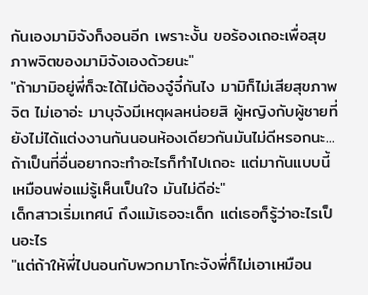กันเองมามิจังก็งอนอีก เพราะงั้น ขอร้องเถอะเพื่อสุขภาพจิตของมามิจังเองด้วยนะ"
"ถ้ามามิอยู่พี่ก็จะได้ไม่ต้องจู๋จี๋กันไง มามิก็ไม่เสียสุขภาพจิต ไม่เอาอ่ะ มาบุจังมีเหตุผลหน่อยสิ ผู้หญิงกับผู้ชายที่ยังไม่ได้แต่งงานกันนอนห้องเดียวกันมันไม่ดีหรอกนะ... ถ้าเป็นที่อื่นอยากจะทำอะไรก็ทำไปเถอะ แต่มากันแบบนี้เหมือนพ่อแม่รู้เห็นเป็นใจ มันไม่ดีอ่ะ"
เด็กสาวเริ่มเทศน์ ถึงแม้เธอจะเด็ก แต่เธอก็รู้ว่าอะไรเป็นอะไร
"แต่ถ้าให้พี่ไปนอนกับพวกมาโกะจังพี่ก็ไม่เอาเหมือน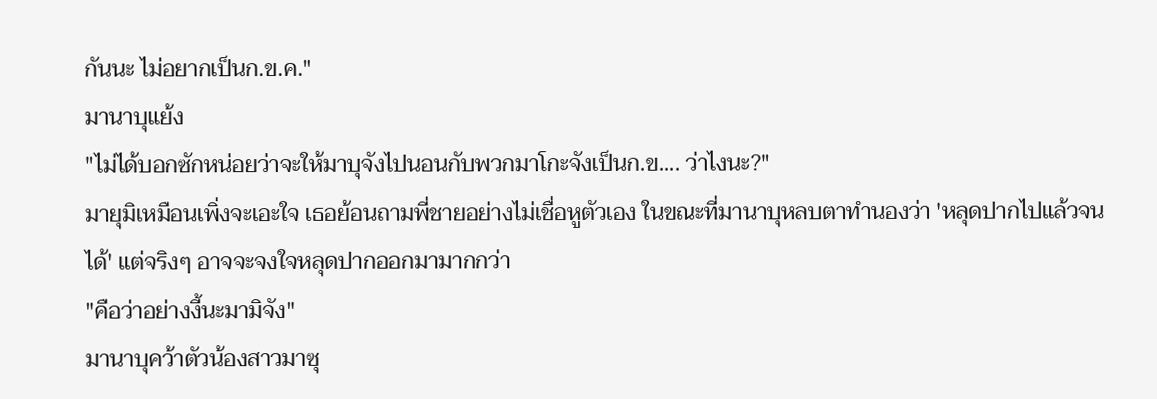กันนะ ไม่อยากเป็นก.ข.ค."
มานาบุแย้ง
"ไม่ได้บอกซักหน่อยว่าจะให้มาบุจังไปนอนกับพวกมาโกะจังเป็นก.ข.... ว่าไงนะ?"
มายุมิเหมือนเพิ่งจะเอะใจ เธอย้อนถามพี่ชายอย่างไม่เชื่อหูตัวเอง ในขณะที่มานาบุหลบตาทำนองว่า 'หลุดปากไปแล้วจนได้' แต่จริงๆ อาจจะจงใจหลุดปากออกมามากกว่า
"คือว่าอย่างงี้นะมามิจัง"
มานาบุคว้าตัวน้องสาวมาซุ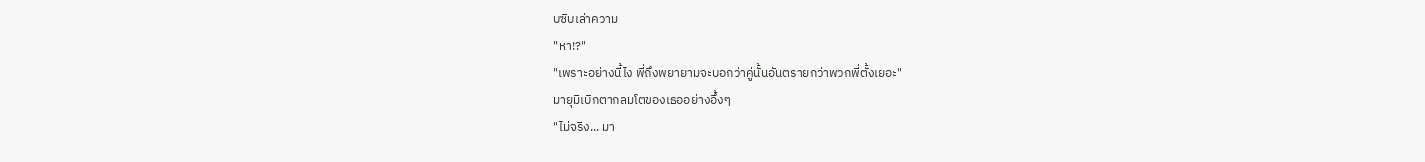บซิบเล่าความ
"หา!?"
"เพราะอย่างนี้ไง พี่ถึงพยายามจะบอกว่าคู่นั้นอันตรายกว่าพวกพี่ตั้งเยอะ"
มายุมิเบิกตากลมโตของเธออย่างอึ้งๆ
"ไม่จริง... มา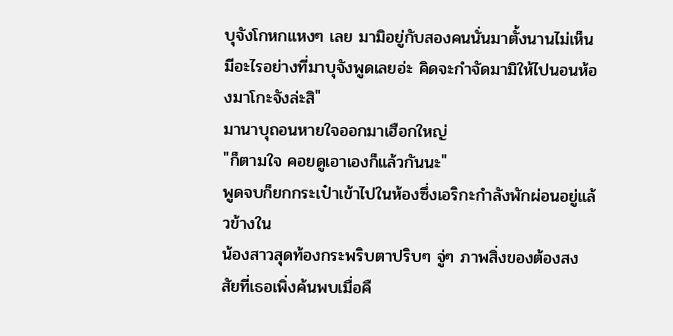บุจังโกหกแหงๆ เลย มามิอยู่กับสองคนนั่นมาตั้งนานไม่เห็นมีอะไรอย่างที่มาบุจังพูดเลยอ่ะ คิดจะกำจัดมามิให้ไปนอนห้องมาโกะจังล่ะสิ"
มานาบุถอนหายใจออกมาเฮือกใหญ่
"ก็ตามใจ คอยดูเอาเองก็แล้วกันนะ"
พูดจบก็ยกกระเป๋าเข้าไปในห้องซึ่งเอริกะกำลังพักผ่อนอยู่แล้วข้างใน
น้องสาวสุดท้องกระพริบตาปริบๆ จู่ๆ ภาพสิ่งของต้องสงสัยที่เธอเพิ่งค้นพบเมื่อคื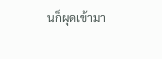นก็ผุดเข้ามา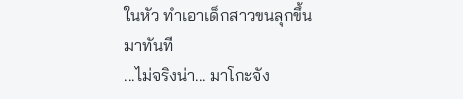ในหัว ทำเอาเด็กสาวขนลุกขึ้นมาทันที
...ไม่จริงน่า... มาโกะจัง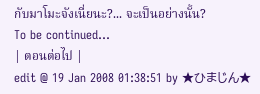กับมาโมะจังเนี่ยนะ?... จะเป็นอย่างนั้น?
To be continued...
| ตอนต่อไป |
edit @ 19 Jan 2008 01:38:51 by ★ひまじん★